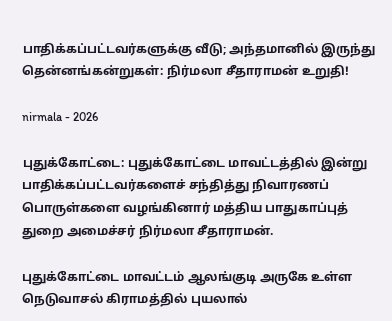பாதிக்கப்பட்டவர்களுக்கு வீடு; அந்தமானில் இருந்து தென்னங்கன்றுகள்: நிர்மலா சீதாராமன் உறுதி!

nirmala - 2026

புதுக்கோட்டை: புதுக்கோட்டை மாவட்டத்தில் இன்று பாதிக்கப்பட்டவர்களைச் சந்தித்து நிவாரணப் பொருள்களை வழங்கினார் மத்திய பாதுகாப்புத் துறை அமைச்சர் நிர்மலா சீதாராமன்.

புதுக்கோட்டை மாவட்டம் ஆலங்குடி அருகே உள்ள நெடுவாசல் கிராமத்தில் புயலால்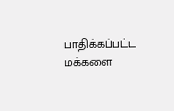பாதிக்கப்பட்ட மக்களை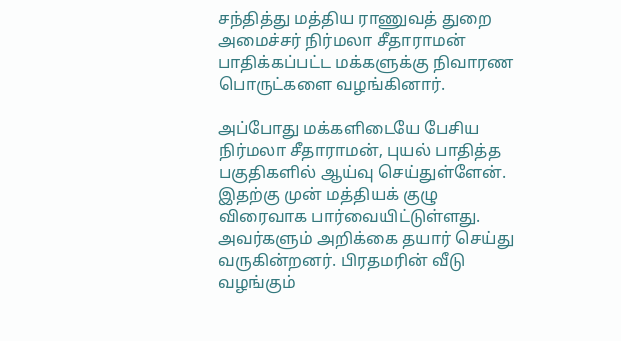சந்தித்து மத்திய ராணுவத் துறை அமைச்சர் நிர்மலா சீதாராமன் பாதிக்கப்பட்ட மக்களுக்கு நிவாரண பொருட்களை வழங்கினார்.

அப்போது மக்களிடையே பேசிய நிர்மலா சீதாராமன், புயல் பாதித்த பகுதிகளில் ஆய்வு செய்துள்ளேன். இதற்கு முன் மத்தியக் குழு விரைவாக பார்வையிட்டுள்ளது. அவர்களும் அறிக்கை தயார் செய்து வருகின்றனர். பிரதமரின் வீடு வழங்கும்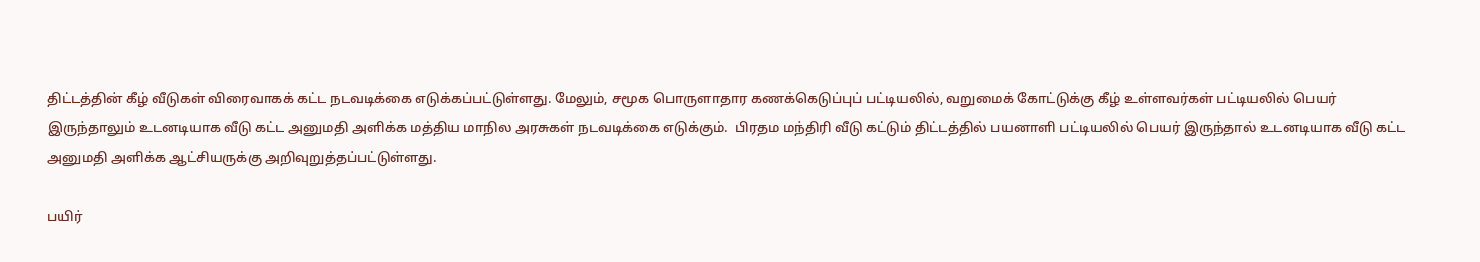திட்டத்தின் கீழ் வீடுகள் விரைவாகக் கட்ட நடவடிக்கை எடுக்கப்பட்டுள்ளது. மேலும், சமூக பொருளாதார கணக்கெடுப்புப் பட்டியலில், வறுமைக் கோட்டுக்கு கீழ் உள்ளவர்கள் பட்டியலில் பெயர் இருந்தாலும் உடனடியாக வீடு கட்ட அனுமதி அளிக்க மத்திய மாநில அரசுகள் நடவடிக்கை எடுக்கும்.  பிரதம மந்திரி வீடு கட்டும் திட்டத்தில் பயனாளி பட்டியலில் பெயர் இருந்தால் உடனடியாக வீடு கட்ட அனுமதி அளிக்க ஆட்சியருக்கு அறிவுறுத்தப்பட்டுள்ளது.

பயிர்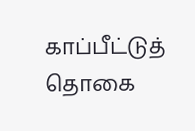காப்பீட்டுத் தொகை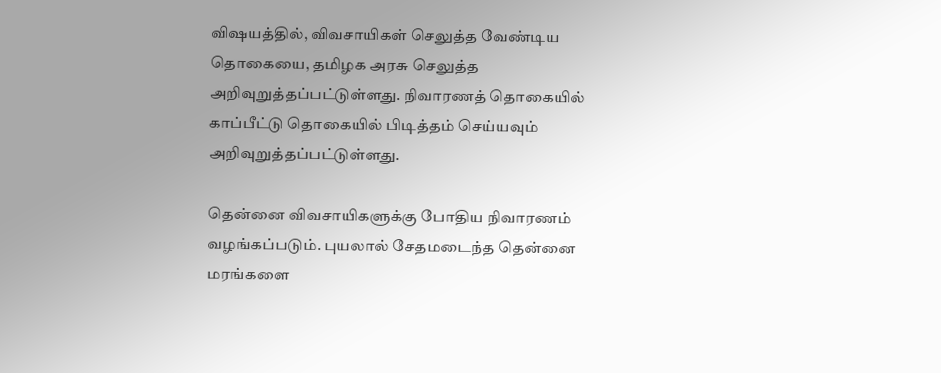விஷயத்தில், விவசாயிகள் செலுத்த வேண்டிய தொகையை, தமிழக அரசு செலுத்த அறிவுறுத்தப்பட்டுள்ளது. நிவாரணத் தொகையில் காப்பீட்டு தொகையில் பிடித்தம் செய்யவும் அறிவுறுத்தப்பட்டுள்ளது.

தென்னை விவசாயிகளுக்கு போதிய நிவாரணம் வழங்கப்படும். புயலால் சேதமடைந்த தென்னை மரங்களை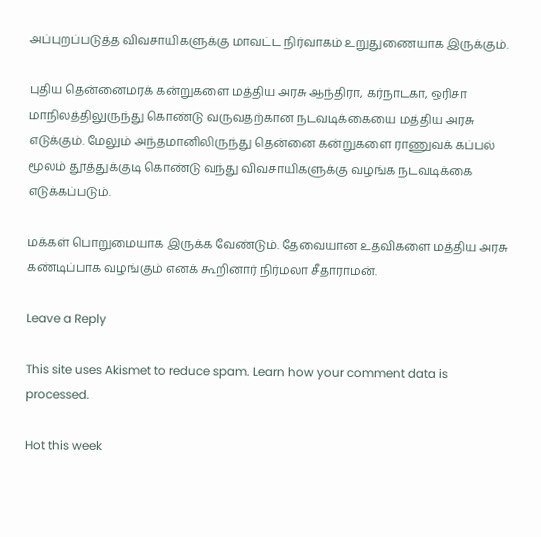அப்புறப்படுத்த விவசாயிகளுக்கு மாவட்ட நிர்வாகம் உறுதுணையாக இருக்கும்.

புதிய தென்னைமரக் கன்றுகளை மத்திய அரசு ஆந்திரா, கர்நாடகா, ஒரிசா மாநிலத்திலுருந்து கொண்டு வருவதற்கான நடவடிக்கையை மத்திய அரசு எடுக்கும். மேலும் அந்தமானிலிருந்து தென்னை கன்றுகளை ராணுவக் கப்பல் மூலம் தூத்துக்குடி கொண்டு வந்து விவசாயிகளுக்கு வழங்க நடவடிக்கை எடுக்கப்படும்.

மக்கள் பொறுமையாக இருக்க வேண்டும். தேவையான உதவிகளை மத்திய அரசு கண்டிப்பாக வழங்கும் எனக் கூறினார் நிர்மலா சீதாராமன்.

Leave a Reply

This site uses Akismet to reduce spam. Learn how your comment data is processed.

Hot this week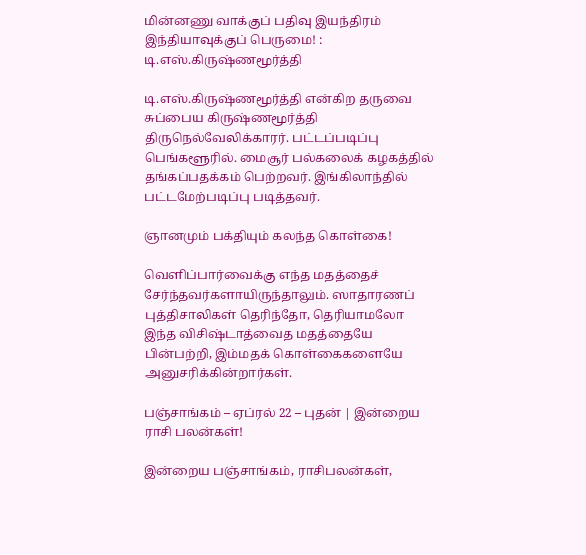மின்னணு வாக்குப் பதிவு இயந்திரம் இந்தியாவுக்குப் பெருமை! : டி.எஸ்.கிருஷ்ணமூர்த்தி

டி.எஸ்.கிருஷ்ணமூர்த்தி என்கிற தருவை சுப்பைய கிருஷ்ணமூர்த்தி திருநெல்வேலிக்காரர். பட்டப்படிப்பு பெங்களூரில். மைசூர் பல்கலைக் கழகத்தில் தங்கப்பதக்கம் பெற்றவர். இங்கிலாந்தில் பட்டமேற்படிப்பு படித்தவர்.

ஞானமும் பக்தியும் கலந்த கொள்கை!

வெளிப்பார்வைக்கு எந்த மதத்தைச் சேர்ந்தவர்களாயிருந்தாலும். ஸாதாரணப் புத்திசாலிகள் தெரிந்தோ, தெரியாமலோ இந்த விசிஷ்டாத்வைத மதத்தையே பின்பற்றி, இம்மதக் கொள்கைகளையே அனுசரிக்கின்றார்கள்.

பஞ்சாங்கம் – ஏப்ரல் 22 – புதன் | இன்றைய ராசி பலன்கள்!

இன்றைய பஞ்சாங்கம், ராசிபலன்கள்,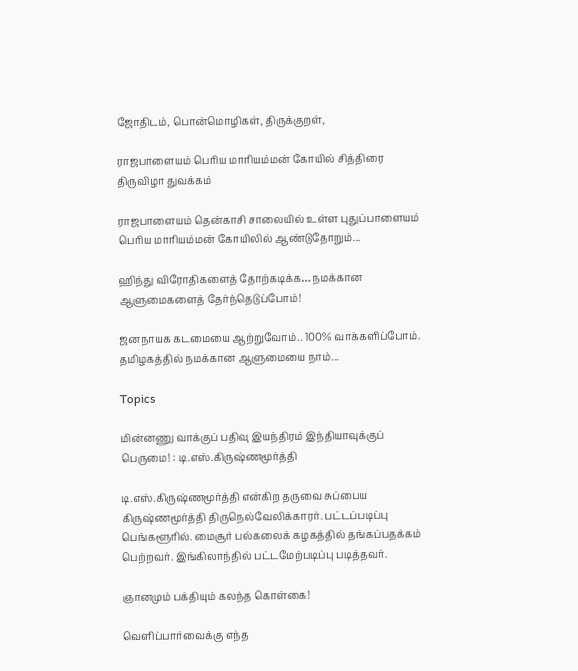ஜோதிடம், பொன்மொழிகள், திருக்குறள்,

ராஜபாளையம் பெரிய மாரியம்மன் கோயில் சித்திரை திருவிழா துவக்கம்

ராஜபாளையம் தென்காசி சாலையில் உள்ள புதுப்பாளையம் பெரிய மாரியம்மன் கோயிலில் ஆண்டுதோறும்...

ஹிந்து விரோதிகளைத் தோற்கடிக்க… நமக்கான ஆளுமைகளைத் தேர்ந்தெடுப்போம்!

ஜனநாயக கடமையை ஆற்றுவோம்.. 100% வாக்களிப்போம். தமிழகத்தில் நமக்கான ஆளுமையை நாம்...

Topics

மின்னணு வாக்குப் பதிவு இயந்திரம் இந்தியாவுக்குப் பெருமை! : டி.எஸ்.கிருஷ்ணமூர்த்தி

டி.எஸ்.கிருஷ்ணமூர்த்தி என்கிற தருவை சுப்பைய கிருஷ்ணமூர்த்தி திருநெல்வேலிக்காரர். பட்டப்படிப்பு பெங்களூரில். மைசூர் பல்கலைக் கழகத்தில் தங்கப்பதக்கம் பெற்றவர். இங்கிலாந்தில் பட்டமேற்படிப்பு படித்தவர்.

ஞானமும் பக்தியும் கலந்த கொள்கை!

வெளிப்பார்வைக்கு எந்த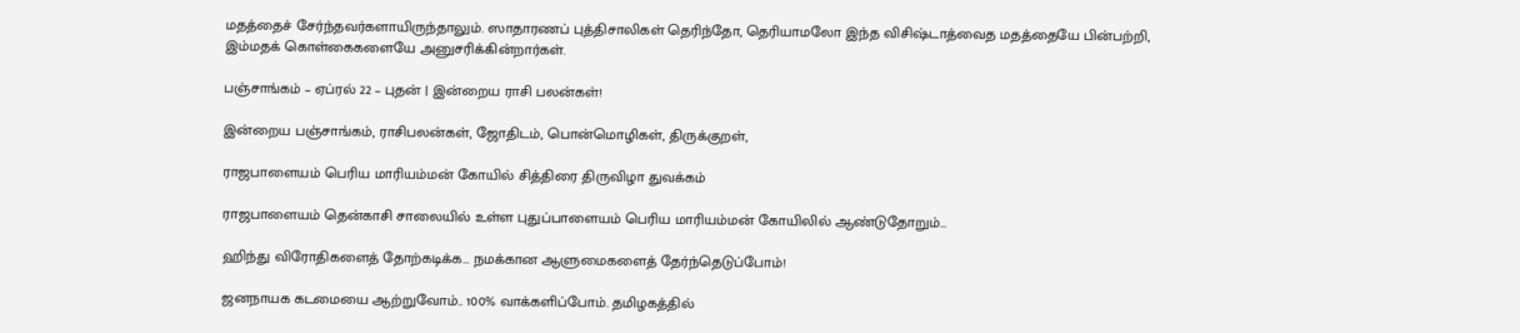மதத்தைச் சேர்ந்தவர்களாயிருந்தாலும். ஸாதாரணப் புத்திசாலிகள் தெரிந்தோ, தெரியாமலோ இந்த விசிஷ்டாத்வைத மதத்தையே பின்பற்றி, இம்மதக் கொள்கைகளையே அனுசரிக்கின்றார்கள்.

பஞ்சாங்கம் – ஏப்ரல் 22 – புதன் | இன்றைய ராசி பலன்கள்!

இன்றைய பஞ்சாங்கம், ராசிபலன்கள், ஜோதிடம், பொன்மொழிகள், திருக்குறள்,

ராஜபாளையம் பெரிய மாரியம்மன் கோயில் சித்திரை திருவிழா துவக்கம்

ராஜபாளையம் தென்காசி சாலையில் உள்ள புதுப்பாளையம் பெரிய மாரியம்மன் கோயிலில் ஆண்டுதோறும்...

ஹிந்து விரோதிகளைத் தோற்கடிக்க… நமக்கான ஆளுமைகளைத் தேர்ந்தெடுப்போம்!

ஜனநாயக கடமையை ஆற்றுவோம்.. 100% வாக்களிப்போம். தமிழகத்தில்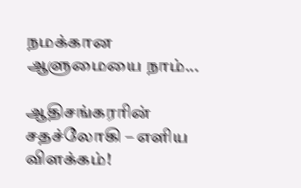நமக்கான ஆளுமையை நாம்...

ஆதிசங்கரரின் சதச்லோகி – எளிய விளக்கம்!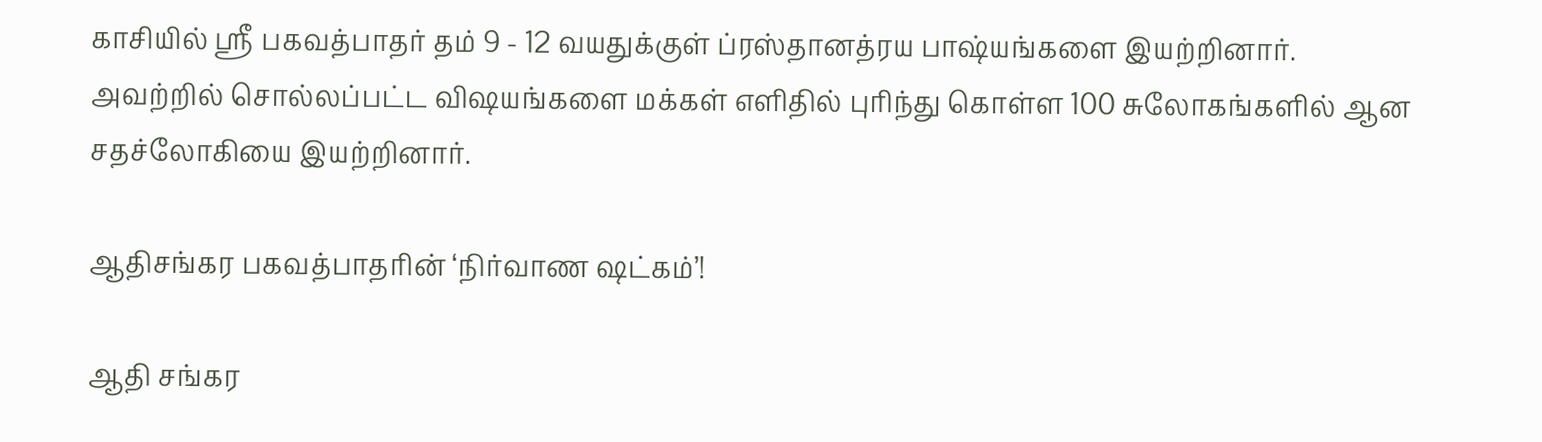காசியில் ஸ்ரீ பகவத்பாதர் தம் 9 - 12 வயதுக்குள் ப்ரஸ்தானத்ரய பாஷ்யங்களை இயற்றினார். அவற்றில் சொல்லப்பட்ட விஷயங்களை மக்கள் எளிதில் புரிந்து கொள்ள 100 சுலோகங்களில் ஆன சதச்லோகியை இயற்றினார்.

ஆதிசங்கர பகவத்பாதரின் ‘நிர்வாண ஷட்கம்’!

ஆதி சங்கர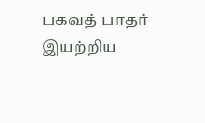பகவத் பாதர் இயற்றிய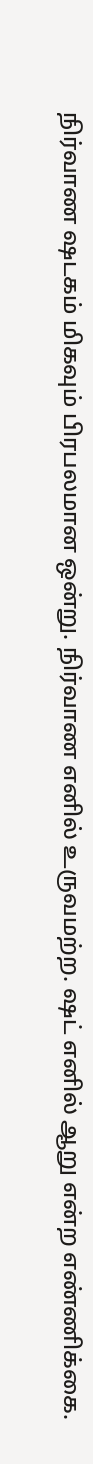நிர்வாண ஷடகம் மிகவும் பிரபலமான ஒன்று. நிர்வாண எனில் உருவமற்ற. ஷட் எனில் ஆறு என்ற எண்ணிக்கை.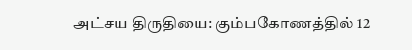அட்சய திருதியை: கும்பகோணத்தில் 12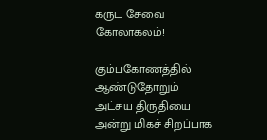கருட சேவை கோலாகலம்!

கும்பகோணத்தில் ஆண்டுதோறும் அட்சய திருதியை அன்று மிகச் சிறப்பாக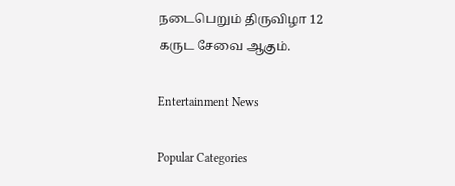நடைபெறும் திருவிழா 12 கருட சேவை ஆகும்.

Entertainment News

Popular Categories